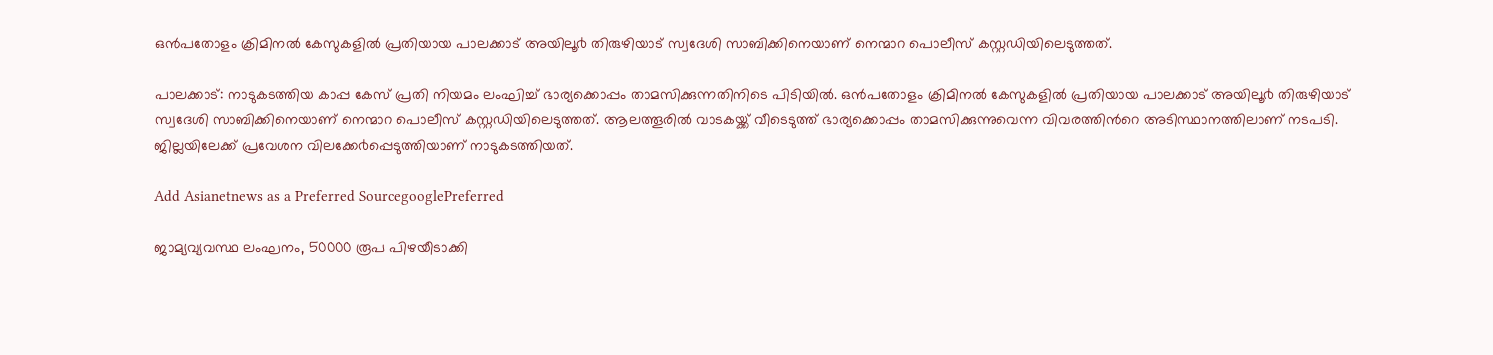ഒൻപതോളം ക്രിമിനൽ കേസുകളിൽ പ്രതിയായ പാലക്കാട് അയിലൂ൪ തിരുഴിയാട് സ്വദേശി സാബിക്കിനെയാണ് നെന്മാറ പൊലീസ് കസ്റ്റഡിയിലെടുത്തത്.

പാലക്കാട്: നാടുകടത്തിയ കാപ്പ കേസ് പ്രതി നിയമം ലംഘിച്ച് ഭാര്യക്കൊപ്പം താമസിക്കുന്നതിനിടെ പിടിയിൽ. ഒൻപതോളം ക്രിമിനൽ കേസുകളിൽ പ്രതിയായ പാലക്കാട് അയിലൂ൪ തിരുഴിയാട് സ്വദേശി സാബിക്കിനെയാണ് നെന്മാറ പൊലീസ് കസ്റ്റഡിയിലെടുത്തത്. ആലത്തൂരിൽ വാടകയ്ക്ക് വീടെടുത്ത് ഭാര്യക്കൊപ്പം താമസിക്കുന്നുവെന്ന വിവരത്തിൻറെ അടിസ്ഥാനത്തിലാണ് നടപടി. ജില്ലയിലേക്ക് പ്രവേശന വിലക്കേ൪പ്പെടുത്തിയാണ് നാടുകടത്തിയത്.

Add Asianetnews as a Preferred SourcegooglePreferred

ജാമ്യവ്യവസ്ഥ ലംഘനം, 50000 രൂപ പിഴയീടാക്കി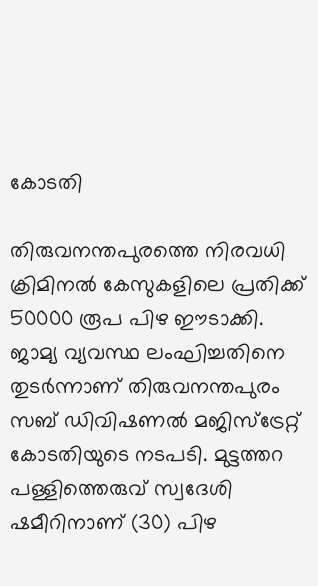കോടതി

തിരുവനന്തപുരത്തെ നിരവധി ക്രിമിനൽ കേസുകളിലെ പ്രതിക്ക് 50000 രൂപ പിഴ ഈടാക്കി. ജാമ്യ വ്യവസ്ഥ ലംഘിച്ചതിനെ തുടർന്നാണ് തിരുവനന്തപുരം സബ് ഡിവിഷണൽ മജിസ്ട്രേറ്റ് കോടതിയുടെ നടപടി. മുട്ടത്തറ പള്ളിത്തെരുവ് സ്വദേശി ഷമീറിനാണ് (30) പിഴ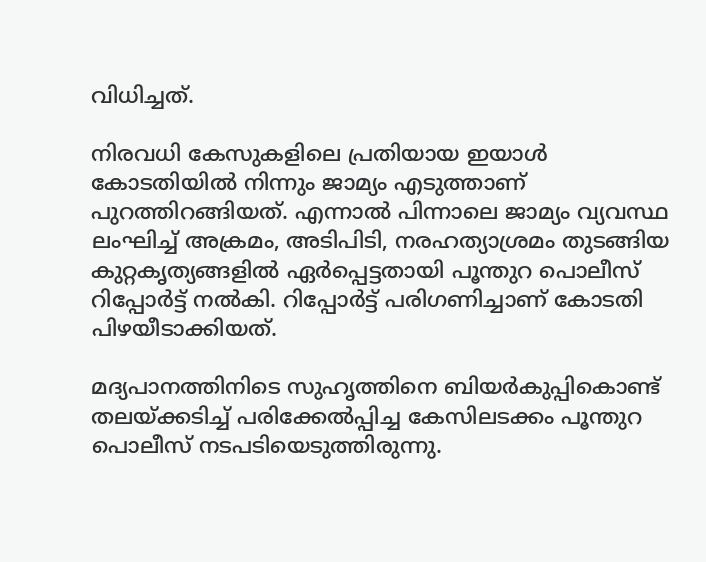വിധിച്ചത്.

നിരവധി കേസുകളിലെ പ്രതിയായ ഇയാൾ കോടതിയിൽ നിന്നും ജാമ്യം എടുത്താണ് പുറത്തിറങ്ങിയത്. എന്നാൽ പിന്നാലെ ജാമ്യം വ്യവസ്ഥ ലംഘിച്ച് അക്രമം, അടിപിടി, നരഹത്യാശ്രമം തുടങ്ങിയ കുറ്റകൃത്യങ്ങളിൽ ഏർപ്പെട്ടതായി പൂന്തുറ പൊലീസ് റിപ്പോർട്ട് നൽകി. റിപ്പോർട്ട് പരിഗണിച്ചാണ് കോടതി പിഴയീടാക്കിയത്.

മദ്യപാനത്തിനിടെ സുഹൃത്തിനെ ബിയർകുപ്പികൊണ്ട് തലയ്ക്കടിച്ച് പരിക്കേൽപ്പിച്ച കേസിലടക്കം പൂന്തുറ പൊലീസ് നടപടിയെടുത്തിരുന്നു.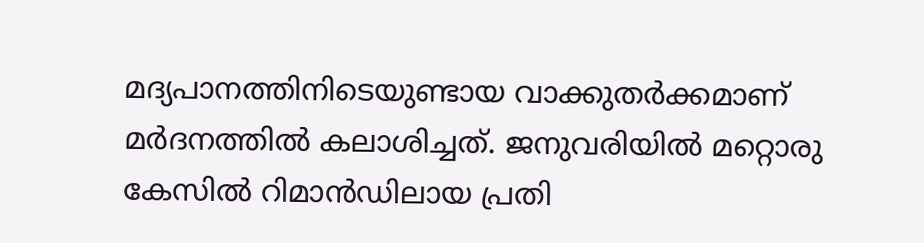മദ്യപാനത്തിനിടെയുണ്ടായ വാക്കുതർക്കമാണ് മർദനത്തിൽ കലാശിച്ചത്. ജനുവരിയിൽ മറ്റൊരു കേസിൽ റിമാൻഡിലായ പ്രതി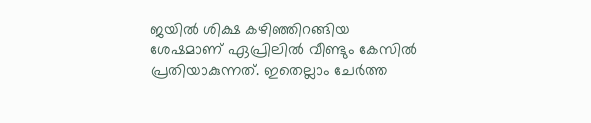ജയിൽ ശിക്ഷ കഴിഞ്ഞിറങ്ങിയ ശേഷമാണ് ഏപ്രിലിൽ വീണ്ടും കേസിൽ പ്രതിയാകുന്നത്. ഇതെല്ലാം ചേർത്ത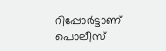റിപ്പോർട്ടാണ് പൊലീസ്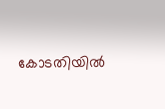കോടതിയിൽ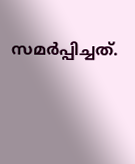സമർപ്പിച്ചത്.